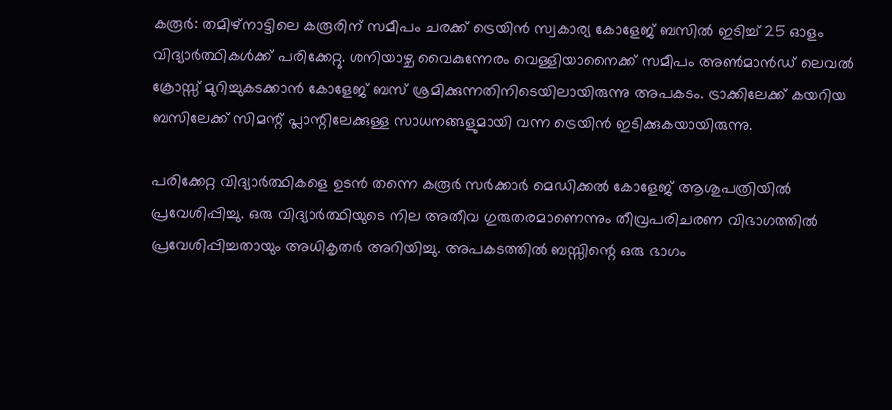കരൂര്‍: തമിഴ്നാട്ടിലെ കരൂരിന് സമീപം ചരക്ക് ട്രെയിന്‍ സ്വകാര്യ കോളേജ് ബസില്‍ ഇടിച്ച് 25 ഓളം വിദ്യാര്‍ത്ഥികള്‍ക്ക് പരിക്കേറ്റു. ശനിയാഴ്ച വൈകുന്നേരം വെള്ളിയാനൈക്ക് സമീപം അണ്‍മാന്‍ഡ് ലെവല്‍ ക്രോസ്സ് മുറിച്ചുകടക്കാന്‍ കോളേജ് ബസ് ശ്രമിക്കുന്നതിനിടെയിലായിരുന്നു അപകടം. ട്രാക്കിലേക്ക് കയറിയ ബസിലേക്ക് സിമന്റ് പ്ലാന്റിലേക്കുള്ള സാധനങ്ങളുമായി വന്ന ട്രെയിന്‍ ഇടിക്കുകയായിരുന്നു.

പരിക്കേറ്റ വിദ്യാര്‍ത്ഥികളെ ഉടന്‍ തന്നെ കരൂര്‍ സര്‍ക്കാര്‍ മെഡിക്കല്‍ കോളേജ് ആശുപത്രിയില്‍ പ്രവേശിപ്പിച്ചു. ഒരു വിദ്യാര്‍ത്ഥിയുടെ നില അതീവ ഗുരുതരമാണെന്നും തീവ്രപരിചരണ വിഭാഗത്തില്‍ പ്രവേശിപ്പിച്ചതായും അധികൃതര്‍ അറിയിച്ചു. അപകടത്തില്‍ ബസ്സിന്റെ ഒരു ഭാഗം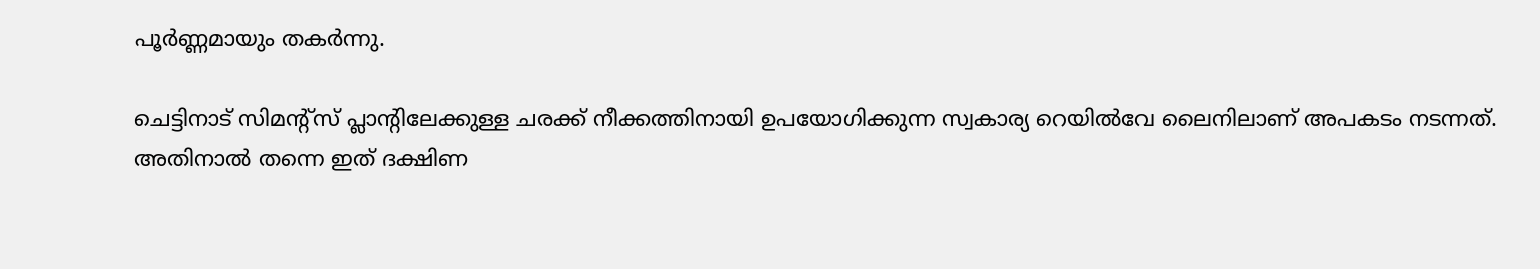പൂര്‍ണ്ണമായും തകര്‍ന്നു.

ചെട്ടിനാട് സിമന്റ്സ് പ്ലാന്റിലേക്കുള്ള ചരക്ക് നീക്കത്തിനായി ഉപയോഗിക്കുന്ന സ്വകാര്യ റെയില്‍വേ ലൈനിലാണ് അപകടം നടന്നത്. അതിനാല്‍ തന്നെ ഇത് ദക്ഷിണ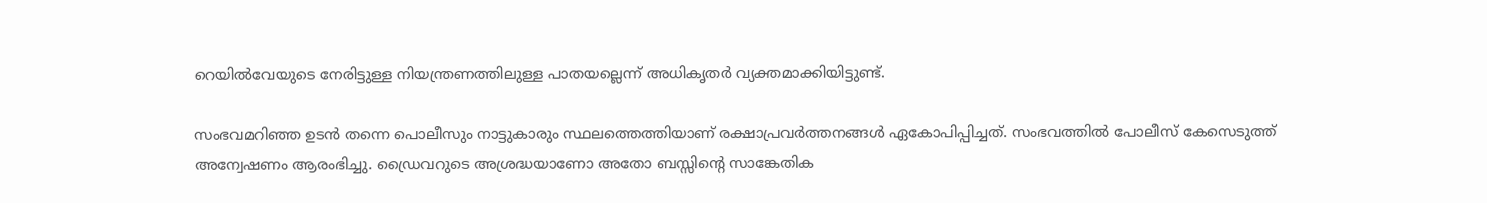റെയില്‍വേയുടെ നേരിട്ടുള്ള നിയന്ത്രണത്തിലുള്ള പാതയല്ലെന്ന് അധികൃതര്‍ വ്യക്തമാക്കിയിട്ടുണ്ട്.

സംഭവമറിഞ്ഞ ഉടന്‍ തന്നെ പൊലീസും നാട്ടുകാരും സ്ഥലത്തെത്തിയാണ് രക്ഷാപ്രവര്‍ത്തനങ്ങള്‍ ഏകോപിപ്പിച്ചത്. സംഭവത്തില്‍ പോലീസ് കേസെടുത്ത് അന്വേഷണം ആരംഭിച്ചു. ഡ്രൈവറുടെ അശ്രദ്ധയാണോ അതോ ബസ്സിന്റെ സാങ്കേതിക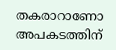തകരാറാണോ അപകടത്തിന്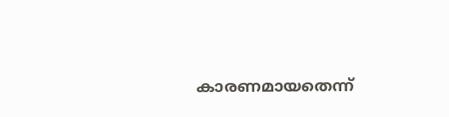കാരണമായതെന്ന്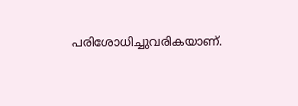പരിശോധിച്ചുവരികയാണ്.